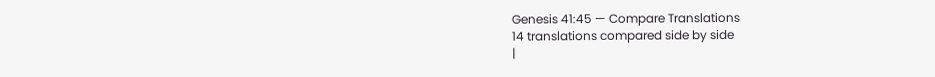Genesis 41:45 — Compare Translations
14 translations compared side by side
|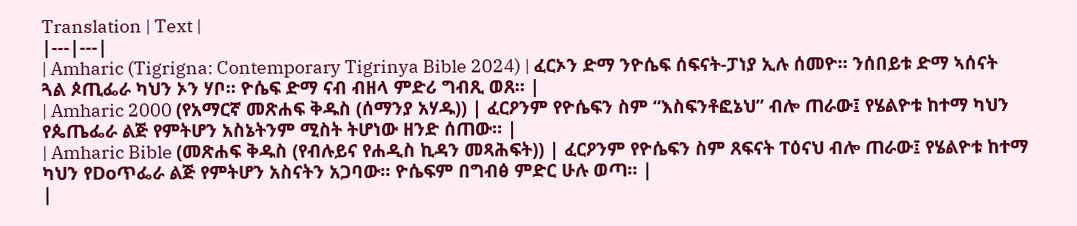Translation | Text |
|---|---|
| Amharic (Tigrigna: Contemporary Tigrinya Bible 2024) | ፈርኦን ድማ ንዮሴፍ ሰፍናት-ፓነያ ኢሉ ሰመዮ። ንሰበይቱ ድማ ኣሰናት ጓል ጶጢፌራ ካህን ኦን ሃቦ። ዮሴፍ ድማ ናብ ብዘላ ምድሪ ግብጺ ወጸ። |
| Amharic 2000 (የአማርኛ መጽሐፍ ቅዱስ (ሰማንያ አሃዱ)) | ፈርዖንም የዮሴፍን ስም “እስፍንቶፎኔህ” ብሎ ጠራው፤ የሄልዮቱ ከተማ ካህን የጴጤፌራ ልጅ የምትሆን አስኔትንም ሚስት ትሆነው ዘንድ ሰጠው። |
| Amharic Bible (መጽሐፍ ቅዱስ (የብሉይና የሐዲስ ኪዳን መጻሕፍት)) | ፈርዖንም የዮሴፍን ስም ጸፍናት ፐዕናህ ብሎ ጠራው፤ የሄልዮቱ ከተማ ካህን የDoጥፌራ ልጅ የምትሆን አስናትን አጋባው። ዮሴፍም በግብፅ ምድር ሁሉ ወጣ። |
|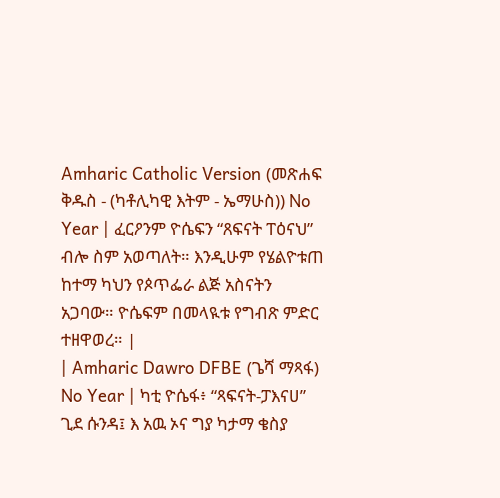Amharic Catholic Version (መጽሐፍ ቅዱስ - (ካቶሊካዊ እትም - ኤማሁስ)) No Year | ፈርዖንም ዮሴፍን “ጸፍናት ፐዕናህ” ብሎ ስም አወጣለት። እንዲሁም የሄልዮቱጠ ከተማ ካህን የጶጥፌራ ልጅ አስናትን አጋባው። ዮሴፍም በመላዪቱ የግብጽ ምድር ተዘዋወረ። |
| Amharic Dawro DFBE (ጌሻ ማጻፋ) No Year | ካቲ ዮሴፋ፥ “ጻፍናት-ፓእናሀ” ጊደ ሱንዳ፤ እ አዉ ኦና ግያ ካታማ ቄስያ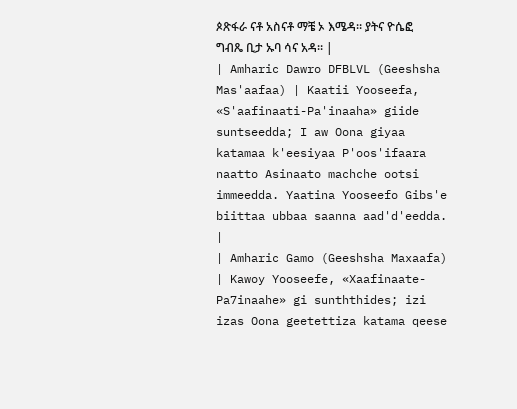ጶጽፋራ ናቶ አስናቶ ማቼ ኦ እሜዳ። ያትና ዮሴፎ ግብጼ ቢታ ኡባ ሳና አዳ። |
| Amharic Dawro DFBLVL (Geeshsha Mas'aafaa) | Kaatii Yooseefa, «S'aafinaati-Pa'inaaha» giide suntseedda; I aw Oona giyaa katamaa k'eesiyaa P'oos'ifaara naatto Asinaato machche ootsi immeedda. Yaatina Yooseefo Gibs'e biittaa ubbaa saanna aad'd'eedda. |
| Amharic Gamo (Geeshsha Maxaafa) | Kawoy Yooseefe, «Xaafinaate-Pa7inaahe» gi sunththides; izi izas Oona geetettiza katama qeese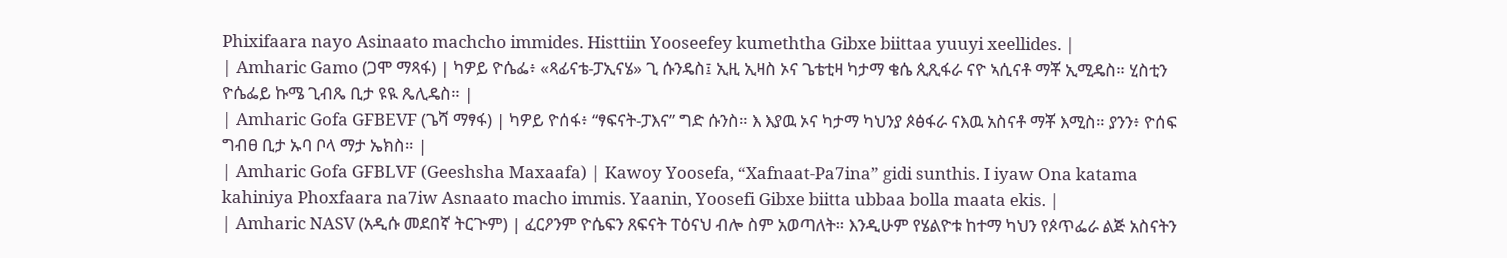Phixifaara nayo Asinaato machcho immides. Histtiin Yooseefey kumeththa Gibxe biittaa yuuyi xeellides. |
| Amharic Gamo (ጋሞ ማጻፋ) | ካዎይ ዮሴፌ፥ «ጻፊናቴ-ፓኢናሄ» ጊ ሱንዴስ፤ ኢዚ ኢዛስ ኦና ጌቴቲዛ ካታማ ቄሴ ጲጺፋራ ናዮ ኣሲናቶ ማቾ ኢሚዴስ። ሂስቲን ዮሴፌይ ኩሜ ጊብጼ ቢታ ዩዪ ጼሊዴስ። |
| Amharic Gofa GFBEVF (ጌሻ ማፃፋ) | ካዎይ ዮሰፋ፥ “ፃፍናት-ፓእና” ግድ ሱንስ። እ እያዉ ኦና ካታማ ካህንያ ጶፅፋራ ናእዉ አስናቶ ማቾ እሚስ። ያንን፥ ዮሰፍ ግብፀ ቢታ ኡባ ቦላ ማታ ኤክስ። |
| Amharic Gofa GFBLVF (Geeshsha Maxaafa) | Kawoy Yoosefa, “Xafnaat-Pa7ina” gidi sunthis. I iyaw Ona katama kahiniya Phoxfaara na7iw Asnaato macho immis. Yaanin, Yoosefi Gibxe biitta ubbaa bolla maata ekis. |
| Amharic NASV (አዲሱ መደበኛ ትርጒም) | ፈርዖንም ዮሴፍን ጸፍናት ፐዕናህ ብሎ ስም አወጣለት። እንዲሁም የሄልዮቱ ከተማ ካህን የጶጥፌራ ልጅ አስናትን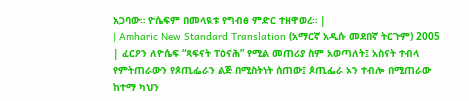አጋባው። ዮሴፍም በመላዪቱ የግብፅ ምድር ተዘዋወረ። |
| Amharic New Standard Translation (አማርኛ አዲሱ መደበኛ ትርጉም) 2005 | ፈርዖን ለዮሴፍ “ጻፍናት ፐዕናሕ” የሚል መጠሪያ ስም አወጣለት፤ አስናት ተብላ የምትጠራውን የጶጢፌራን ልጅ በሚስትነት ሰጠው፤ ጶጢፌራ ኦን ተብሎ በሚጠራው ከተማ ካህን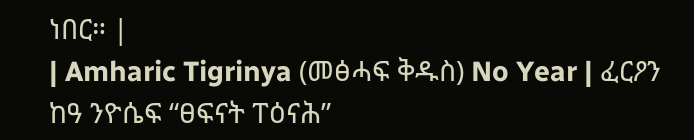ነበር። |
| Amharic Tigrinya (መፅሓፍ ቅዱስ) No Year | ፈርዖን ከዓ ንዮሴፍ “ፀፍናት ፐዕናሕ”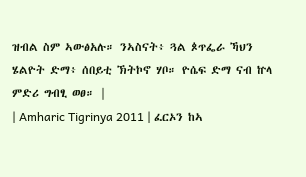ዝብል ስም ኣውፅአሉ። ንኣስናት፥ ጓል ጶጥፌራ ኻህን ሄልዮት ድማ፥ ሰበይቲ ኽትኮኖ ሃቦ። ዮሴፍ ድማ ናብ ኵላ ምድሪ ግብፂ ወፀ። |
| Amharic Tigrinya 2011 | ፈርኦን ከኣ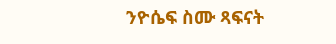ንዮሴፍ ስሙ ጻፍናት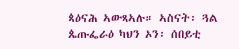ጳዕናሕ ኣውጻኣሉ። ኣስናት፡ ጓል ጴጡፌራዕ ካህን ኦን፡ ሰበይቲ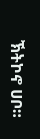ኽትኮኖ ሀቦ።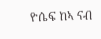ዮሴፍ ከኣ ናብ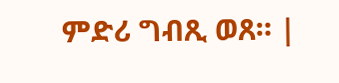ምድሪ ግብጺ ወጸ። |